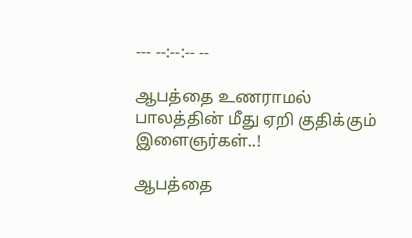--- --:--:-- --

ஆபத்தை உணராமல் பாலத்தின் மீது ஏறி குதிக்கும் இளைஞர்கள்..!

ஆபத்தை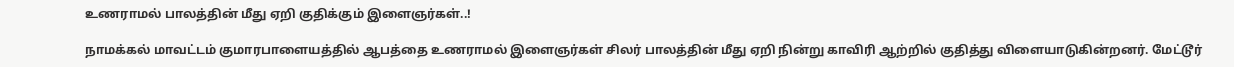உணராமல் பாலத்தின் மீது ஏறி குதிக்கும் இளைஞர்கள்..!

நாமக்கல் மாவட்டம் குமாரபாளையத்தில் ஆபத்தை உணராமல் இளைஞர்கள் சிலர் பாலத்தின் மீது ஏறி நின்று காவிரி ஆற்றில் குதித்து விளையாடுகின்றனர். மேட்டூர்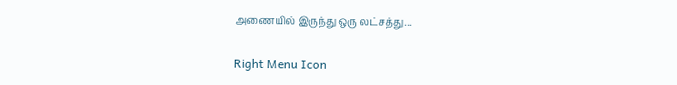அணையில் இருந்து ஒரு லட்சத்து...

Right Menu Icon